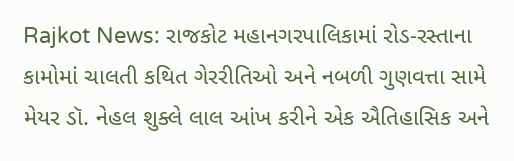Rajkot News: રાજકોટ મહાનગરપાલિકામાં રોડ-રસ્તાના કામોમાં ચાલતી કથિત ગેરરીતિઓ અને નબળી ગુણવત્તા સામે મેયર ડૉ. નેહલ શુક્લે લાલ આંખ કરીને એક ઐતિહાસિક અને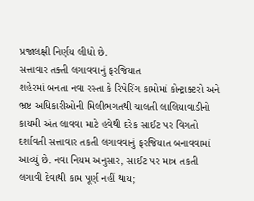પ્રજાલક્ષી નિર્ણય લીધો છે.
સત્તાવાર તક્તી લગાવવાનું ફરજિયાત
શહેરમાં બનતા નવા રસ્તા કે રિપેરિંગ કામોમાં કોન્ટ્રાક્ટરો અને ભ્રષ્ટ અધિકારીઓની મિલીભગતથી ચાલતી લાલિયાવાડીનો કાયમી અંત લાવવા માટે હવેથી દરેક સાઈટ પર વિગતો દર્શાવતી સત્તાવાર તકતી લગાવવાનું ફરજિયાત બનાવવામાં આવ્યું છે. નવા નિયમ અનુસાર, સાઈટ પર માત્ર તકતી લગાવી દેવાથી કામ પૂર્ણ નહીં થાય;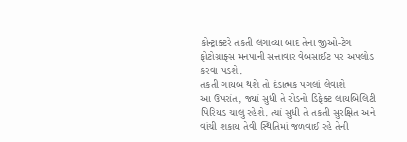કોન્ટ્રાક્ટરે તકતી લગાવ્યા બાદ તેના જીઓ-ટેગ ફોટોગ્રાફ્સ મનપાની સત્તાવાર વેબસાઈટ પર અપલોડ કરવા પડશે.
તકતી ગાયબ થશે તો દંડાત્મક પગલાં લેવાશે
આ ઉપરાંત, જ્યાં સુધી તે રોડનો ડિફેક્ટ લાયબિલિટી પિરિયડ ચાલુ રહેશે. ત્યાં સુધી તે તકતી સુરક્ષિત અને વાંચી શકાય તેવી સ્થિતિમાં જળવાઈ રહે તેની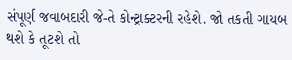સંપૂર્ણ જવાબદારી જે-તે કોન્ટ્રાક્ટરની રહેશે. જો તકતી ગાયબ થશે કે તૂટશે તો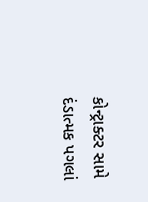કોન્ટ્રાક્ટર સામે દંડાત્મક પગલાં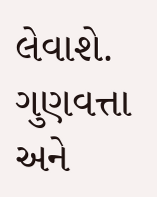લેવાશે. ગુણવત્તા અને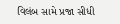વિલંબ સામે પ્રજા સીધી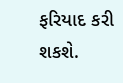ફરિયાદ કરી શકશે.